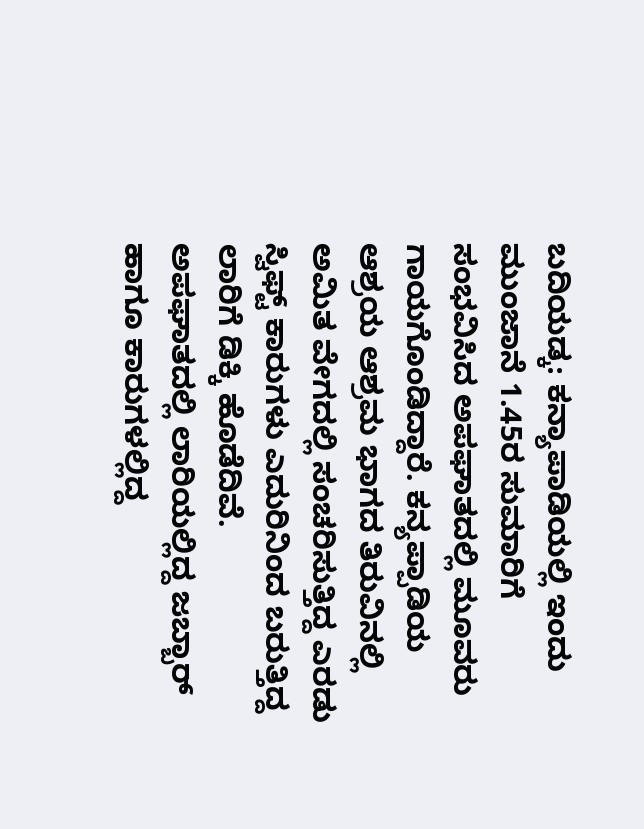ಬದಿಯಡ್ಕ: ಕನ್ಯಾಪಾಡಿಯಲ್ಲಿ ಇಂದು ಮುಂಜಾನೆ 1.45ರ ಸುಮಾರಿಗೆ ಸಂಭವಿಸಿದ ಅಪಘಾತದಲ್ಲಿ ಮೂವರು ಗಾಯಗೊಂಡಿದ್ದಾರೆ. ಕನ್ಯಪ್ಪಾಡಿಯ ಆಶ್ರಯ ಆಶ್ರಮ ಭಾಗದ ತಿರುವಿನಲ್ಲಿ ಅಮಿತ ವೇಗದಲ್ಲಿ ಸಂಚರಿಸುತ್ತಿದ್ದ ಎರಡು ಸ್ವಿಫ್ಟ್ ಕಾರುಗಳು ಎದುರಿನಿಂದ ಬರುತ್ತಿದ್ದ ಲಾರಿಗೆ ಡಿಕ್ಕಿ ಹೊಡೆದಿವೆ.
ಅಪಘಾತದಲ್ಲಿ ಲಾರಿಯಲ್ಲಿದ್ದ ಜಬ್ಬಾರ್ ಹಾಗೂ ಕಾರುಗಳಲ್ಲಿದ್ದ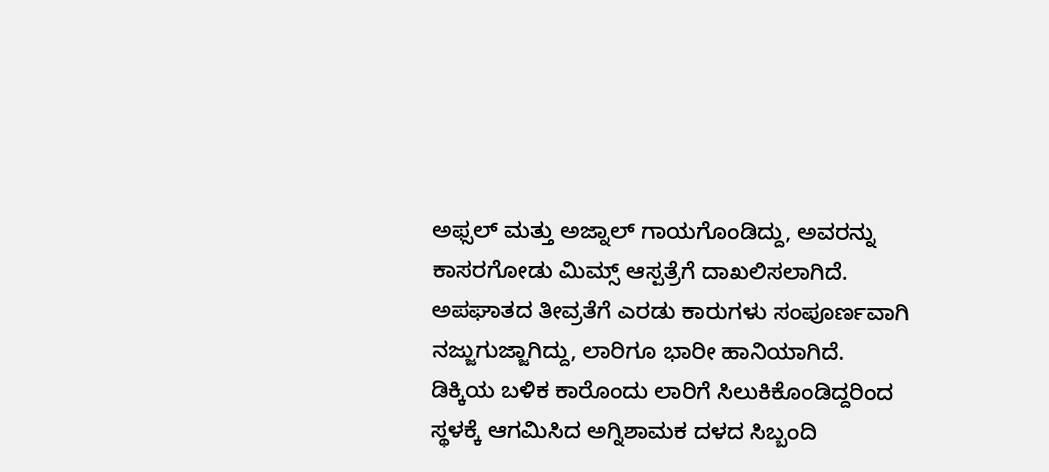ಅಫ್ಸಲ್ ಮತ್ತು ಅಜ್ನಾಲ್ ಗಾಯಗೊಂಡಿದ್ದು, ಅವರನ್ನು ಕಾಸರಗೋಡು ಮಿಮ್ಸ್ ಆಸ್ಪತ್ರೆಗೆ ದಾಖಲಿಸಲಾಗಿದೆ.
ಅಪಘಾತದ ತೀವ್ರತೆಗೆ ಎರಡು ಕಾರುಗಳು ಸಂಪೂರ್ಣವಾಗಿ ನಜ್ಜುಗುಜ್ಜಾಗಿದ್ದು, ಲಾರಿಗೂ ಭಾರೀ ಹಾನಿಯಾಗಿದೆ. ಡಿಕ್ಕಿಯ ಬಳಿಕ ಕಾರೊಂದು ಲಾರಿಗೆ ಸಿಲುಕಿಕೊಂಡಿದ್ದರಿಂದ ಸ್ಥಳಕ್ಕೆ ಆಗಮಿಸಿದ ಅಗ್ನಿಶಾಮಕ ದಳದ ಸಿಬ್ಬಂದಿ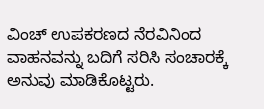ವಿಂಚ್ ಉಪಕರಣದ ನೆರವಿನಿಂದ ವಾಹನವನ್ನು ಬದಿಗೆ ಸರಿಸಿ ಸಂಚಾರಕ್ಕೆ ಅನುವು ಮಾಡಿಕೊಟ್ಟರು.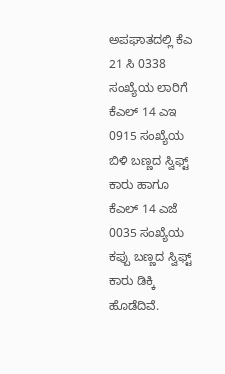ಅಪಘಾತದಲ್ಲಿ ಕೆಎ 21 ಸಿ 0338 ಸಂಖ್ಯೆಯ ಲಾರಿಗೆ ಕೆಎಲ್ 14 ಎಇ 0915 ಸಂಖ್ಯೆಯ ಬಿಳಿ ಬಣ್ಣದ ಸ್ವಿಫ್ಟ್ ಕಾರು ಹಾಗೂ ಕೆಎಲ್ 14 ಎಜೆ 0035 ಸಂಖ್ಯೆಯ ಕಪ್ಪು ಬಣ್ಣದ ಸ್ವಿಫ್ಟ್ ಕಾರು ಡಿಕ್ಕಿ ಹೊಡೆದಿವೆ.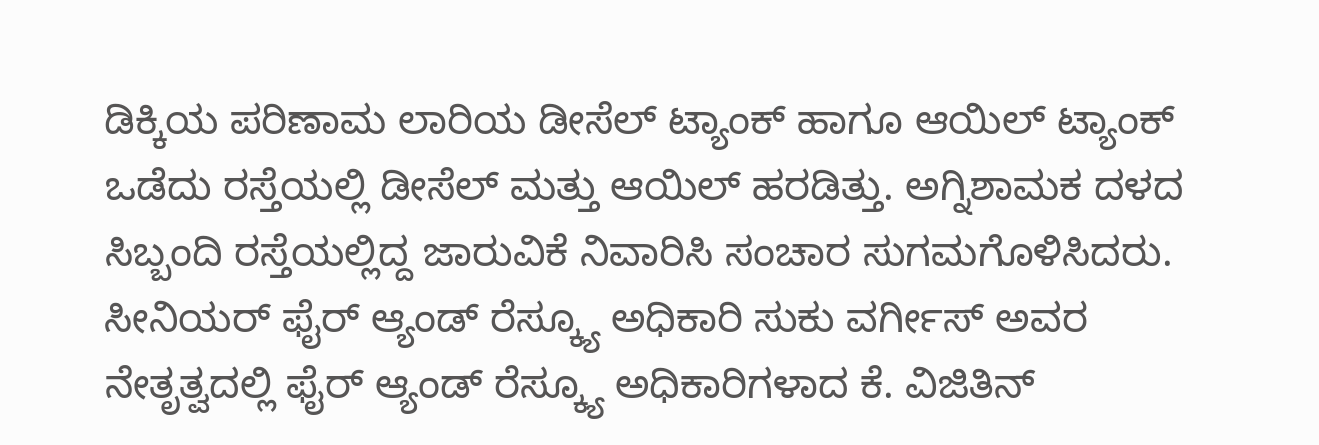ಡಿಕ್ಕಿಯ ಪರಿಣಾಮ ಲಾರಿಯ ಡೀಸೆಲ್ ಟ್ಯಾಂಕ್ ಹಾಗೂ ಆಯಿಲ್ ಟ್ಯಾಂಕ್ ಒಡೆದು ರಸ್ತೆಯಲ್ಲಿ ಡೀಸೆಲ್ ಮತ್ತು ಆಯಿಲ್ ಹರಡಿತ್ತು. ಅಗ್ನಿಶಾಮಕ ದಳದ ಸಿಬ್ಬಂದಿ ರಸ್ತೆಯಲ್ಲಿದ್ದ ಜಾರುವಿಕೆ ನಿವಾರಿಸಿ ಸಂಚಾರ ಸುಗಮಗೊಳಿಸಿದರು.
ಸೀನಿಯರ್ ಫೈರ್ ಆ್ಯಂಡ್ ರೆಸ್ಕ್ಯೂ ಅಧಿಕಾರಿ ಸುಕು ವರ್ಗೀಸ್ ಅವರ ನೇತೃತ್ವದಲ್ಲಿ ಫೈರ್ ಆ್ಯಂಡ್ ರೆಸ್ಕ್ಯೂ ಅಧಿಕಾರಿಗಳಾದ ಕೆ. ವಿಜಿತಿನ್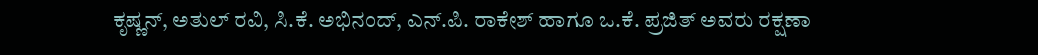ಕೃಷ್ಣನ್, ಅತುಲ್ ರವಿ, ಸಿ.ಕೆ. ಅಭಿನಂದ್, ಎನ್.ಪಿ. ರಾಕೇಶ್ ಹಾಗೂ ಒ.ಕೆ. ಪ್ರಜಿತ್ ಅವರು ರಕ್ಷಣಾ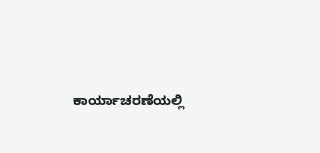ಕಾರ್ಯಾಚರಣೆಯಲ್ಲಿ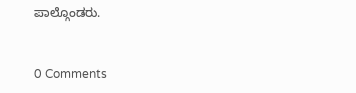ಪಾಲ್ಗೊಂಡರು.


0 Comments